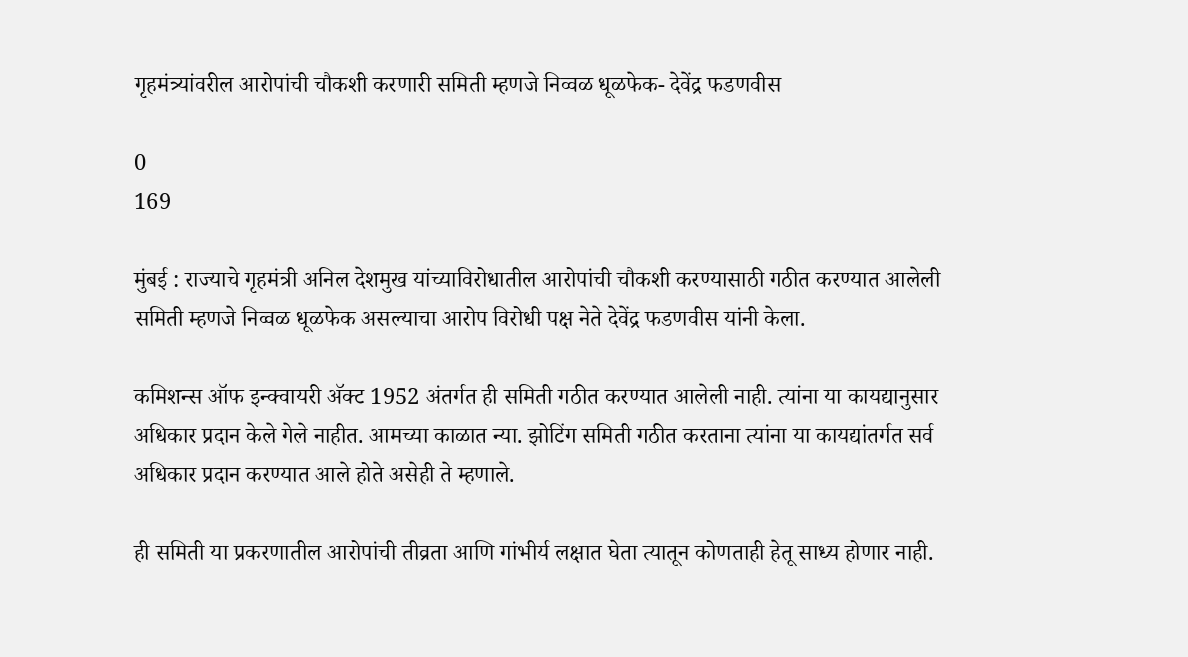गृहमंत्र्यांवरील आरोपांची चौकशी करणारी समिती म्हणजे निव्वळ धूळफेक- देवेंद्र फडणवीस

0
169

मुंबई : राज्याचे गृहमंत्री अनिल देशमुख यांच्याविरोधातील आरोपांची चौकशी करण्यासाठी गठीत करण्यात आलेली समिती म्हणजे निव्वळ धूळफेक असल्याचा आरोप विरोधी पक्ष नेते देवेंद्र फडणवीस यांनी केला.

कमिशन्स ऑफ इन्क्वायरी अ‍ॅक्ट 1952 अंतर्गत ही समिती गठीत करण्यात आलेली नाही. त्यांना या कायद्यानुसार अधिकार प्रदान केले गेले नाहीत. आमच्या काळात न्या. झोटिंग समिती गठीत करताना त्यांना या कायद्यांतर्गत सर्व अधिकार प्रदान करण्यात आले होते असेही ते म्हणाले.

ही समिती या प्रकरणातील आरोपांची तीव्रता आणि गांभीर्य लक्षात घेता त्यातून कोणताही हेतू साध्य होणार नाही.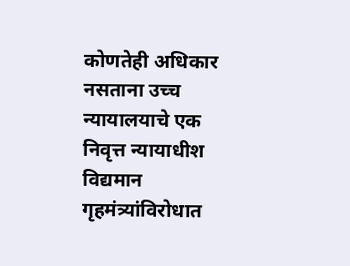कोणतेही अधिकार नसताना उच्च न्यायालयाचे एक निवृत्त न्यायाधीश विद्यमान गृहमंत्र्यांविरोधात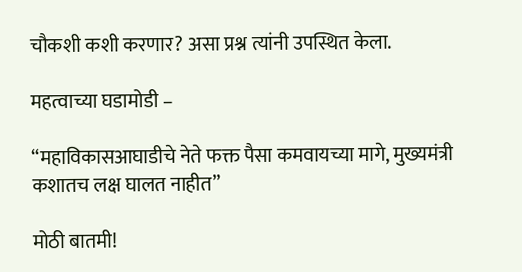चौकशी कशी करणार? असा प्रश्न त्यांनी उपस्थित केला.

महत्वाच्या घडामोडी –

“महाविकासआघाडीचे नेते फक्त पैसा कमवायच्या मागे, मुख्यमंत्री कशातच लक्ष घालत नाहीत”

मोठी बातमी!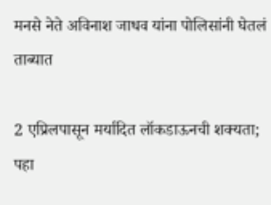मनसे नेते अविनाश जाधव यांना पोलिसांनी घेतलं ताब्यात

2 एप्रिलपासून मर्यादित लॉकडाऊनची शक्यता; पहा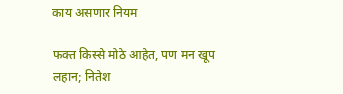काय असणार नियम

फक्त किस्से मोठे आहेत, पण मन खूप लहान; नितेश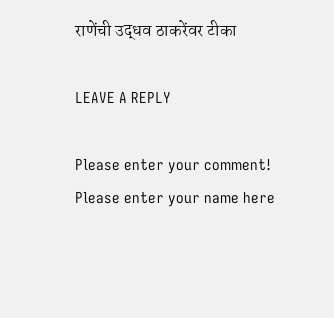राणेंची उद्धव ठाकरेंवर टीका

LEAVE A REPLY

Please enter your comment!
Please enter your name here